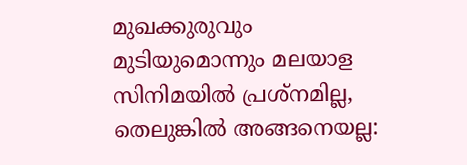മുഖക്കുരുവും മുടിയുമൊന്നും മലയാള സിനിമയില്‍ പ്രശ്‌നമില്ല, തെലുങ്കില്‍ അങ്ങനെയല്ല: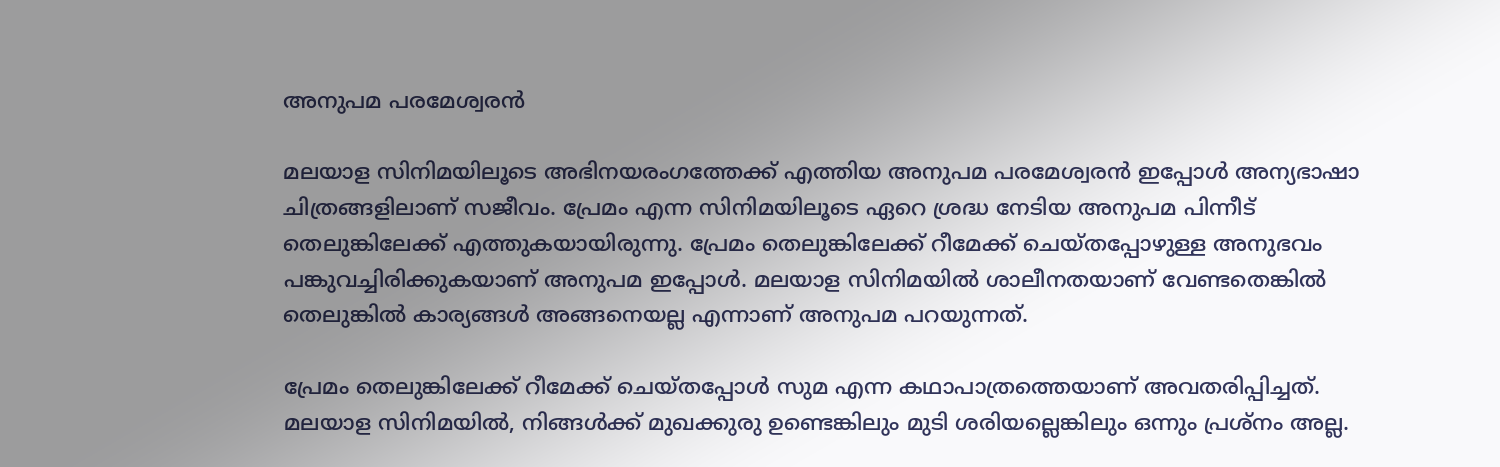അനുപമ പരമേശ്വരന്‍

മലയാള സിനിമയിലൂടെ അഭിനയരംഗത്തേക്ക് എത്തിയ അനുപമ പരമേശ്വരന്‍ ഇപ്പോള്‍ അന്യഭാഷാ ചിത്രങ്ങളിലാണ് സജീവം. പ്രേമം എന്ന സിനിമയിലൂടെ ഏറെ ശ്രദ്ധ നേടിയ അനുപമ പിന്നീട് തെലുങ്കിലേക്ക് എത്തുകയായിരുന്നു. പ്രേമം തെലുങ്കിലേക്ക് റീമേക്ക് ചെയ്തപ്പോഴുള്ള അനുഭവം പങ്കുവച്ചിരിക്കുകയാണ് അനുപമ ഇപ്പോള്‍. മലയാള സിനിമയില്‍ ശാലീനതയാണ് വേണ്ടതെങ്കില്‍ തെലുങ്കില്‍ കാര്യങ്ങള്‍ അങ്ങനെയല്ല എന്നാണ് അനുപമ പറയുന്നത്.

പ്രേമം തെലുങ്കിലേക്ക് റീമേക്ക് ചെയ്തപ്പോള്‍ സുമ എന്ന കഥാപാത്രത്തെയാണ് അവതരിപ്പിച്ചത്. മലയാള സിനിമയില്‍, നിങ്ങള്‍ക്ക് മുഖക്കുരു ഉണ്ടെങ്കിലും മുടി ശരിയല്ലെങ്കിലും ഒന്നും പ്രശ്‌നം അല്ല.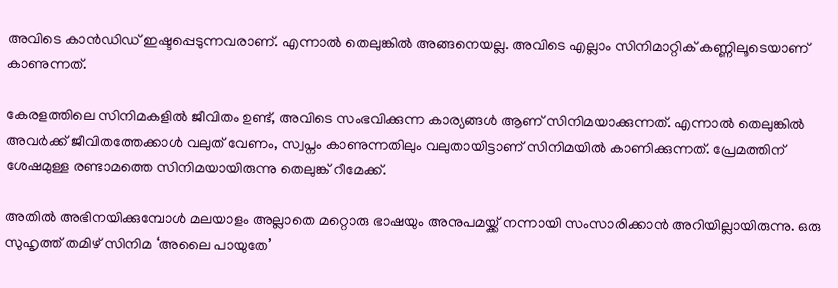അവിടെ കാന്‍ഡിഡ് ഇഷ്ടപ്പെടുന്നവരാണ്. എന്നാല്‍ തെലുങ്കില്‍ അങ്ങനെയല്ല. അവിടെ എല്ലാം സിനിമാറ്റിക് കണ്ണിലൂടെയാണ് കാണുന്നത്.

കേരളത്തിലെ സിനിമകളില്‍ ജീവിതം ഉണ്ട്, അവിടെ സംഭവിക്കുന്ന കാര്യങ്ങള്‍ ആണ് സിനിമയാക്കുന്നത്. എന്നാല്‍ തെലുങ്കില്‍ അവര്‍ക്ക് ജീവിതത്തേക്കാള്‍ വലുത് വേണം, സ്വപ്നം കാണുന്നതിലും വലുതായിട്ടാണ് സിനിമയില്‍ കാണിക്കുന്നത്. പ്രേമത്തിന് ശേഷമുള്ള രണ്ടാമത്തെ സിനിമയായിരുന്നു തെലുങ്ക് റീമേക്ക്.

അതില്‍ അഭിനയിക്കുമ്പോള്‍ മലയാളം അല്ലാതെ മറ്റൊരു ഭാഷയും അനുപമയ്ക്ക് നന്നായി സംസാരിക്കാന്‍ അറിയില്ലായിരുന്നു. ഒരു സുഹൃത്ത് തമിഴ് സിനിമ ‘അലൈ പായുതേ’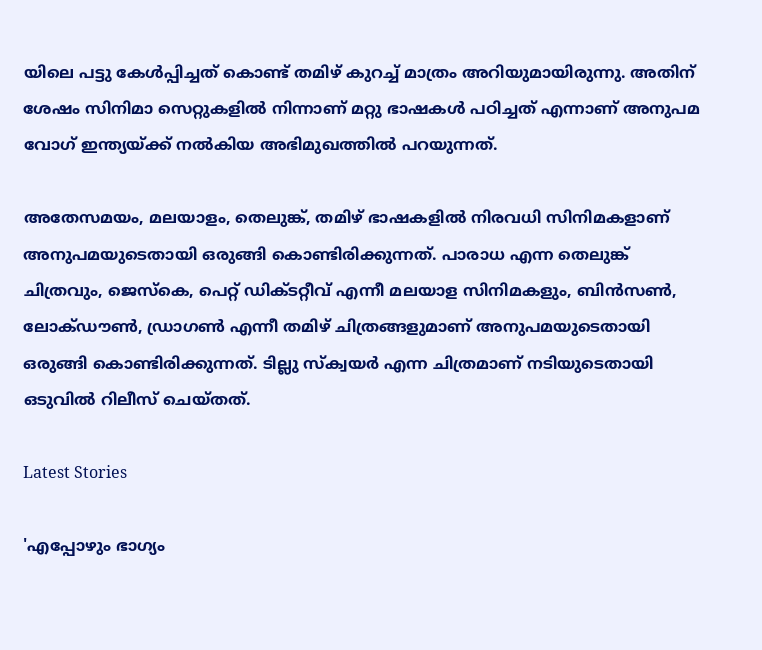യിലെ പട്ടു കേള്‍പ്പിച്ചത് കൊണ്ട് തമിഴ് കുറച്ച് മാത്രം അറിയുമായിരുന്നു. അതിന് ശേഷം സിനിമാ സെറ്റുകളില്‍ നിന്നാണ് മറ്റു ഭാഷകള്‍ പഠിച്ചത് എന്നാണ് അനുപമ വോഗ് ഇന്ത്യയ്ക്ക് നല്‍കിയ അഭിമുഖത്തില്‍ പറയുന്നത്.

അതേസമയം, മലയാളം, തെലുങ്ക്, തമിഴ് ഭാഷകളില്‍ നിരവധി സിനിമകളാണ് അനുപമയുടെതായി ഒരുങ്ങി കൊണ്ടിരിക്കുന്നത്. പാരാധ എന്ന തെലുങ്ക് ചിത്രവും, ജെസ്‌കെ, പെറ്റ് ഡിക്ടറ്റീവ് എന്നീ മലയാള സിനിമകളും, ബിന്‍സണ്‍, ലോക്ഡൗണ്‍, ഡ്രാഗണ്‍ എന്നീ തമിഴ് ചിത്രങ്ങളുമാണ് അനുപമയുടെതായി ഒരുങ്ങി കൊണ്ടിരിക്കുന്നത്. ടില്ലു സ്‌ക്വയര്‍ എന്ന ചിത്രമാണ് നടിയുടെതായി ഒടുവില്‍ റിലീസ് ചെയ്തത്.

Latest Stories

'എപ്പോഴും ഭാഗ്യം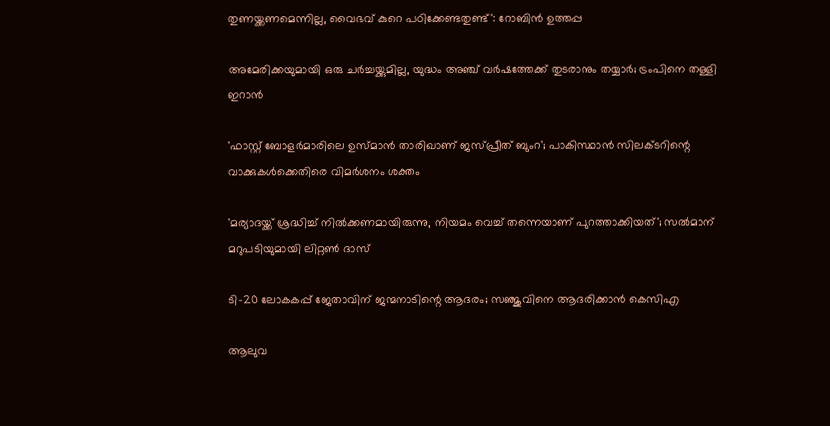തുണയ്ക്കണമെന്നില്ല, വൈഭവ് കുറെ പഠിക്കേണ്ടതുണ്ട്': റോബിൻ ഉത്തപ്പ

അമേരിക്കയുമായി ഒരു ചർച്ചയ്ക്കുമില്ല, യുദ്ധം അഞ്ച് വർഷത്തേക്ക് തുടരാനും തയ്യാർ; ട്രംപിനെ തള്ളി ഇറാൻ

'ഫാസ്റ്റ് ബോളർമാരിലെ ഉസ്മാൻ താരിഖാണ് ജസ്പ്രീത് ബുംറ'; പാകിസ്ഥാൻ സിലക്ടറിന്റെ വാക്കുകൾക്കെതിരെ വിമർശനം ശക്തം

'മര്യാദയ്ക്ക് ശ്രദ്ധിച്ച് നിൽക്കണമായിരുന്നു, നിയമം വെച്ച് തന്നെയാണ് പുറത്താക്കിയത്'; സൽമാന് മറുപടിയുമായി ലിറ്റൺ ദാസ്

ടി-20 ലോകകപ്പ് ജേതാവിന് ജന്മനാടിന്റെ ആദരം; സഞ്ജുവിനെ ആദരിക്കാൻ കെസിഎ

ആലുവ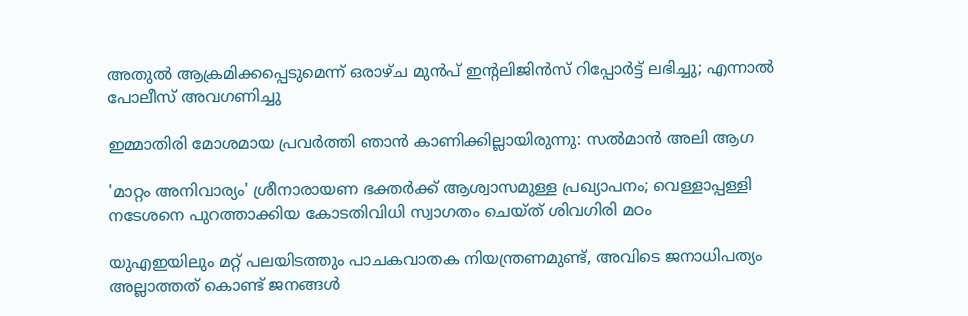അതുൽ ആക്രമിക്കപ്പെടുമെന്ന് ഒരാഴ്ച മുൻപ് ഇന്റലിജിൻസ് റിപ്പോർട്ട് ലഭിച്ചു; എന്നാൽ പോലീസ് അവഗണിച്ചു

ഇമ്മാതിരി മോശമായ പ്രവർത്തി ഞാൻ കാണിക്കില്ലായിരുന്നു: സല്‍മാന്‍ അലി ആഗ

'മാറ്റം അനിവാര്യം' ശ്രീനാരായണ ഭക്തര്‍ക്ക് ആശ്വാസമുള്ള പ്രഖ്യാപനം; വെള്ളാപ്പള്ളി നടേശനെ പുറത്താക്കിയ കോടതിവിധി സ്വാഗതം ചെയ്ത് ശിവഗിരി മഠം

യുഎഇയിലും മറ്റ് പലയിടത്തും പാചകവാതക നിയന്ത്രണമുണ്ട്, അവിടെ ജനാധിപത്യം അല്ലാത്തത് കൊണ്ട് ജനങ്ങൾ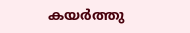കയർത്തു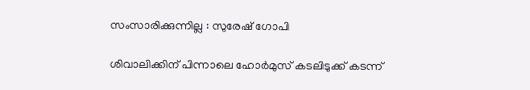സംസാരിക്കുന്നില്ല : സുരേഷ് ഗോപി

ശിവാലിക്കിന് പിന്നാലെ ഹോർമുസ് കടലിടുക്ക് കടന്ന്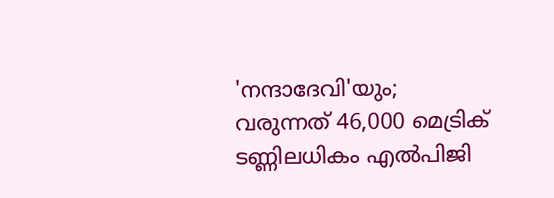'നന്ദാദേവി'യും; വരുന്നത് 46,000 മെട്രിക് ടണ്ണിലധികം എൽപിജി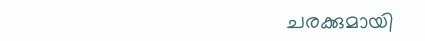ചരക്കുമായി